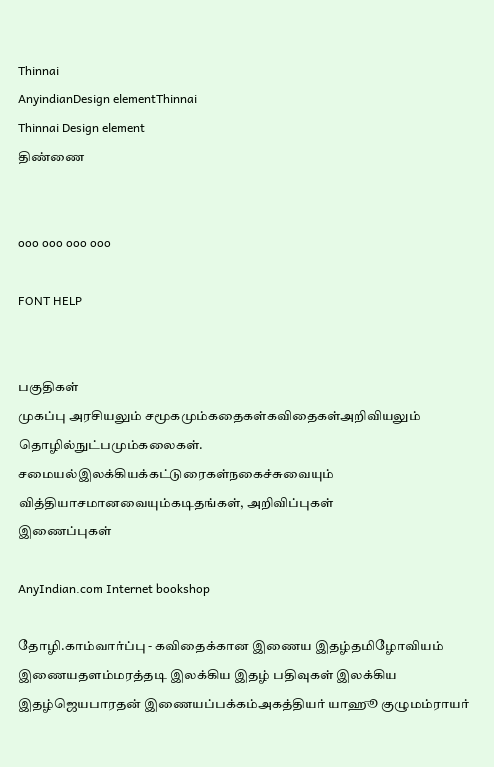Thinnai
AnyindianDesign elementThinnai
Thinnai Design element
திண்ணை


ooo ooo ooo ooo

FONT HELP


பகுதிகள்
முகப்பு அரசியலும் சமூகமும்கதைகள்கவிதைகள்அறிவியலும் தொழில்நுட்பமும்கலைகள். சமையல்இலக்கியக்கட்டுரைகள்நகைச்சுவையும் வித்தியாசமானவையும்கடிதங்கள், அறிவிப்புகள்
இணைப்புகள்

AnyIndian.com Internet bookshop

தோழி.காம்வார்ப்பு - கவிதைக்கான இணைய இதழ்தமிழோவியம் இணையதளம்மரத்தடி இலக்கிய இதழ் பதிவுகள் இலக்கிய இதழ்ஜெயபாரதன் இணையப்பக்கம்அகத்தியர் யாஹூ குழுமம்ராயர்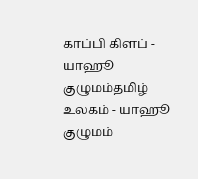காப்பி கிளப் - யாஹூ குழுமம்தமிழ் உலகம் - யாஹூ குழுமம்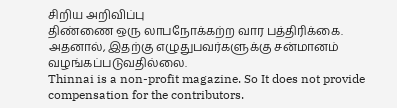சிறிய அறிவிப்பு
திண்ணை ஒரு லாபநோக்கற்ற வார பத்திரிக்கை.
அதனால், இதற்கு எழுதுபவர்களுக்கு சன்மானம் வழங்கப்படுவதில்லை.
Thinnai is a non-profit magazine. So It does not provide compensation for the contributors.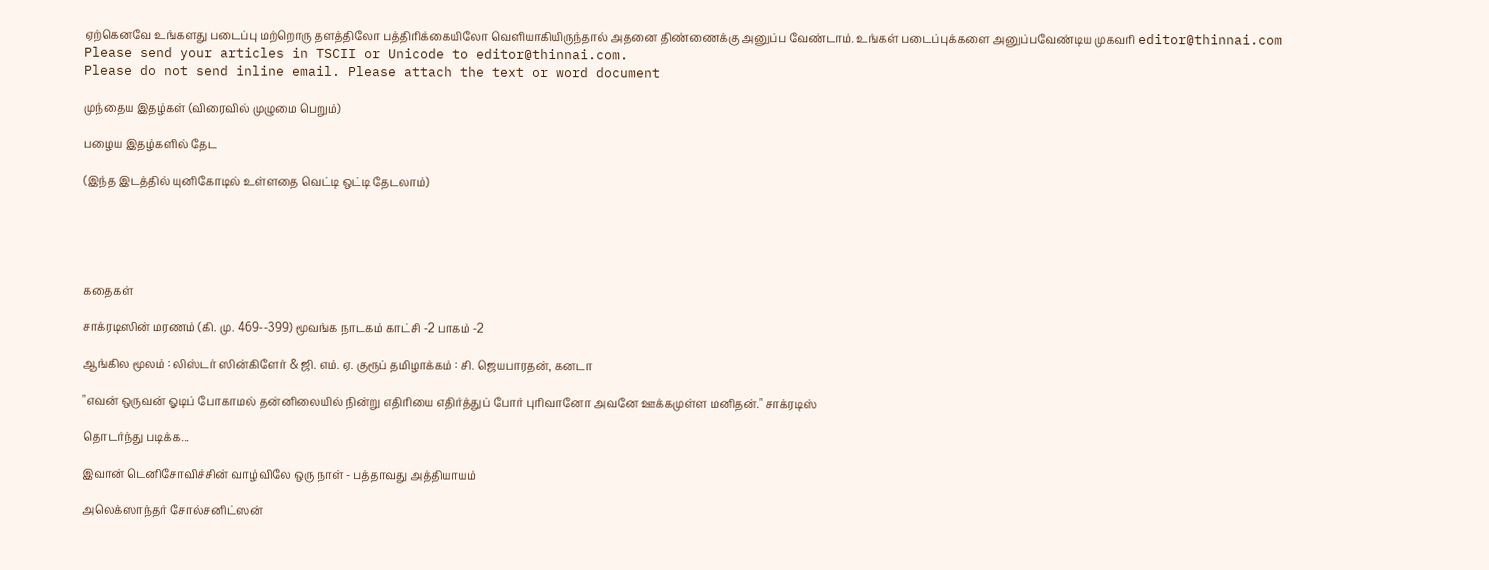ஏற்கெனவே உங்களது படைப்பு மற்றொரு தளத்திலோ பத்திரிக்கையிலோ வெளியாகியிருந்தால் அதனை திண்ணைக்கு அனுப்ப வேண்டாம். உங்கள் படைப்புக்களை அனுப்பவேண்டிய முகவரி editor@thinnai.com
Please send your articles in TSCII or Unicode to editor@thinnai.com.
Please do not send inline email. Please attach the text or word document

முந்தைய இதழ்கள் (விரைவில் முழுமை பெறும்)

பழைய இதழ்களில் தேட

(இந்த இடத்தில் யுனிகோடில் உள்ளதை வெட்டி ஒட்டி தேடலாம்)





கதைகள்

சாக்ரடிஸின் மரணம் (கி. மு. 469--399) மூவங்க நாடகம் காட்சி -2 பாகம் -2

ஆங்கில மூலம் : லிஸ்டர் ஸின்கிளேர் & ஜி. எம். ஏ. குரூப் தமிழாக்கம் : சி. ஜெயபாரதன், கனடா

"எவன் ஒருவன் ஓடிப் போகாமல் தன்னிலையில் நின்று எதிரியை எதிர்த்துப் போர் புரிவானோ அவனே ஊக்கமுள்ள மனிதன்." சாக்ரடிஸ்

தொடர்ந்து படிக்க...

இவான் டெனிசோவிச்சின் வாழ்விலே ஒரு நாள் - பத்தாவது அத்தியாயம்

அலெக்ஸாந்தர் சோல்சனிட்ஸன்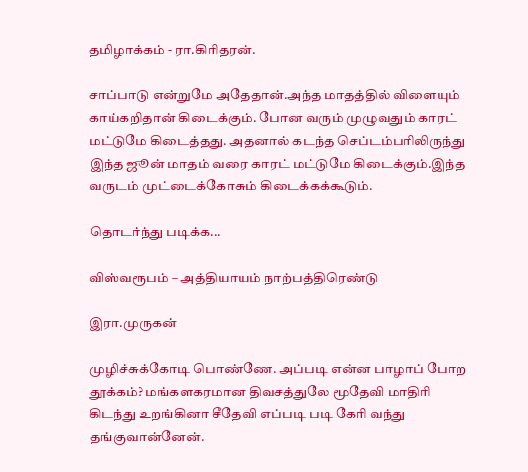தமிழாக்கம் - ரா.கிரிதரன்.

சாப்பாடு என்றுமே அதேதான்.அந்த மாதத்தில் விளையும் காய்கறிதான் கிடைக்கும். போன வரும் முழுவதும் காரட் மட்டுமே கிடைத்தது. அதனால் கடந்த செப்டம்பரிலிருந்து இந்த ஜூன் மாதம் வரை காரட் மட்டுமே கிடைக்கும்.இந்த வருடம் முட்டைக்கோசும் கிடைக்கக்கூடும்.

தொடர்ந்து படிக்க...

விஸ்வரூபம் – அத்தியாயம் நாற்பத்திரெண்டு

இரா.முருகன்

முழிச்சுக்கோடி பொண்ணே. அப்படி என்ன பாழாப் போற தூக்கம்? மங்களகரமான திவசத்துலே மூதேவி மாதிரி கிடந்து உறங்கினா சீதேவி எப்படி படி கேரி வந்து தங்குவான்னேன்.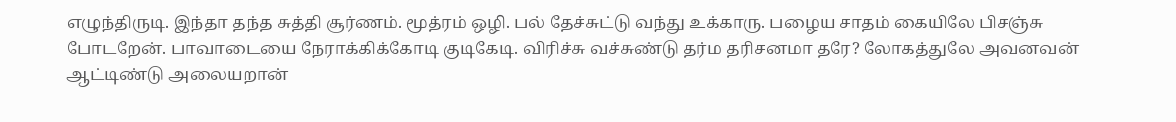எழுந்திருடி. இந்தா தந்த சுத்தி சூர்ணம். மூத்ரம் ஒழி. பல் தேச்சுட்டு வந்து உக்காரு. பழைய சாதம் கையிலே பிசஞ்சு போடறேன். பாவாடையை நேராக்கிக்கோடி குடிகேடி. விரிச்சு வச்சுண்டு தர்ம தரிசனமா தரே? லோகத்துலே அவனவன் ஆட்டிண்டு அலையறான்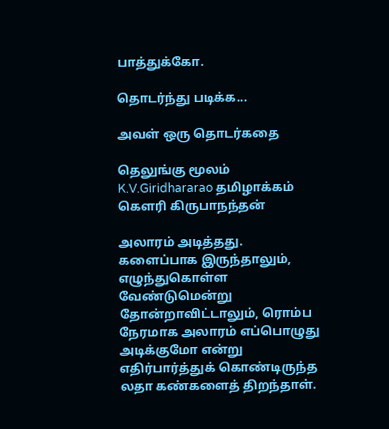பாத்துக்கோ.

தொடர்ந்து படிக்க...

அவள் ஒரு தொடர்கதை

தெலுங்கு மூலம் K.V.Giridhararao தமிழாக்கம் கௌரி கிருபாநந்தன்

அலாரம் அடித்தது. களைப்பாக இருந்தாலும், எழுந்துகொள்ள வேண்டுமென்று தோன்றாவிட்டாலும், ரொம்ப நேரமாக அலாரம் எப்பொழுது அடிக்குமோ என்று எதிர்பார்த்துக் கொண்டிருந்த லதா கண்களைத் திறந்தாள்.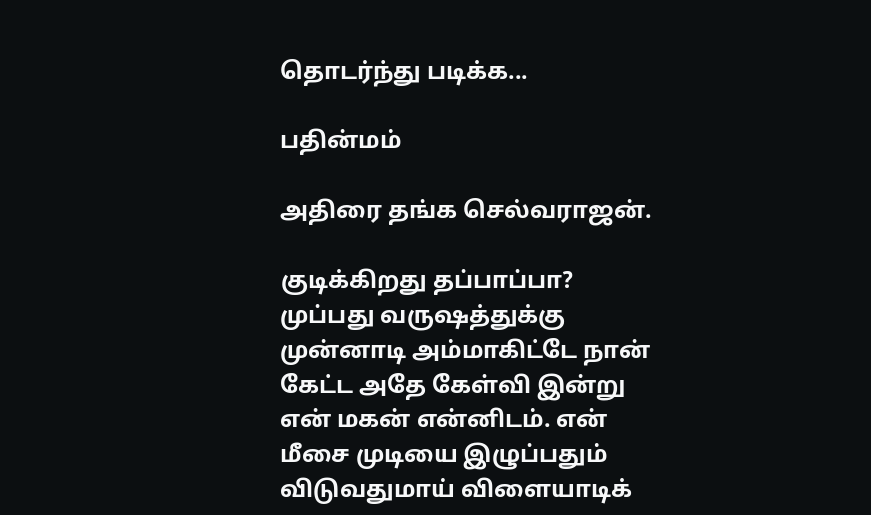தொடர்ந்து படிக்க...

பதின்மம்

அதிரை தங்க செல்வராஜன்.

குடிக்கிறது தப்பாப்பா? முப்பது வருஷத்துக்கு முன்னாடி அம்மாகிட்டே நான் கேட்ட அதே கேள்வி இன்று என் மகன் என்னிடம். என் மீசை முடியை இழுப்பதும் விடுவதுமாய் விளையாடிக்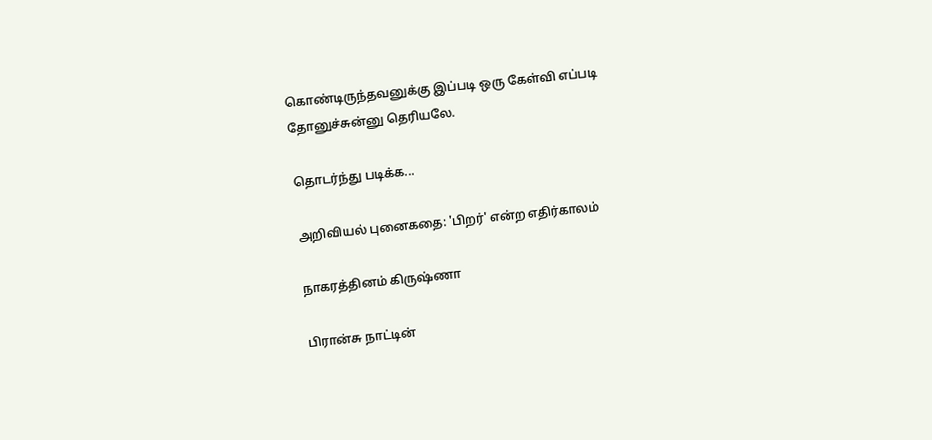கொண்டிருந்தவனுக்கு இப்படி ஒரு கேள்வி எப்படி தோனுச்சுன்னு தெரியலே.

தொடர்ந்து படிக்க...

அறிவியல் புனைகதை: 'பிறர்' என்ற எதிர்காலம்

நாகரத்தினம் கிருஷ்ணா

பிரான்சு நாட்டின்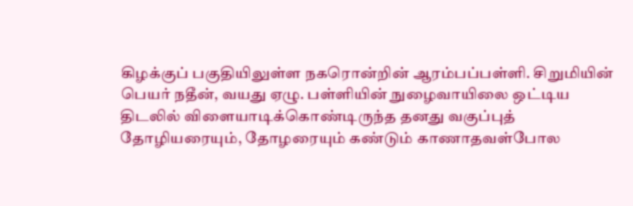கிழக்குப் பகுதியிலுள்ள நகரொன்றின் ஆரம்பப்பள்ளி. சிறுமியின் பெயர் நதீன், வயது ஏழு. பள்ளியின் நுழைவாயிலை ஒட்டிய திடலில் விளையாடிக்கொண்டிருந்த தனது வகுப்புத் தோழியரையும், தோழரையும் கண்டும் காணாதவள்போல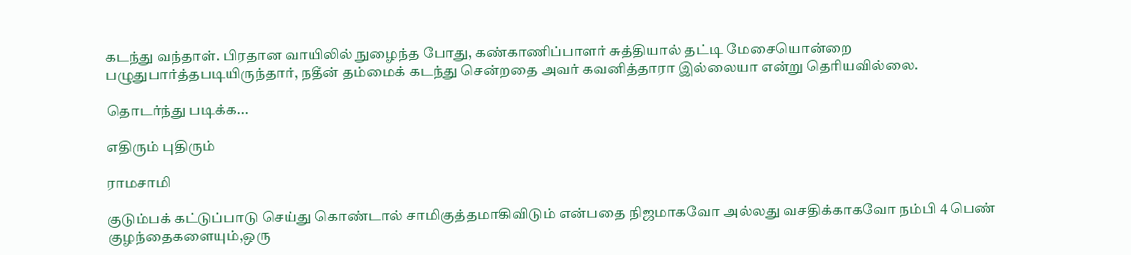கடந்து வந்தாள். பிரதான வாயிலில் நுழைந்த போது, கண்காணிப்பாளர் சுத்தியால் தட்டி மேசையொன்றை பழுதுபார்த்தபடியிருந்தார், நதீன் தம்மைக் கடந்து சென்றதை அவர் கவனித்தாரா இல்லையா என்று தெரியவில்லை.

தொடர்ந்து படிக்க...

எதிரும் புதிரும்

ராமசாமி

குடும்பக் கட்டுப்பாடு செய்து கொண்டால் சாமிகுத்தமாகிவிடும் என்பதை நிஜமாகவோ அல்லது வசதிக்காகவோ நம்பி 4 பெண் குழந்தைகளையும்,ஒரு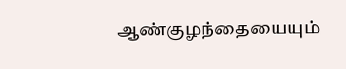ஆண்குழந்தையையும்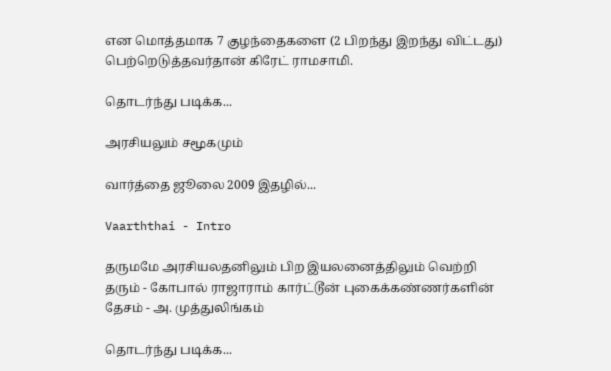என மொத்தமாக 7 குழந்தைகளை (2 பிறந்து இறந்து விட்டது) பெற்றெடுத்தவர்தான் கிரேட் ராமசாமி.

தொடர்ந்து படிக்க...

அரசியலும் சமூகமும்

வார்த்தை ஜூலை 2009 இதழில்...

Vaarththai - Intro

தருமமே அரசியலதனிலும் பிற இயலனைத்திலும் வெற்றி தரும் - கோபால் ராஜாராம் கார்ட்டூன் புகைக்கண்ணர்களின் தேசம் - அ. முத்துலிங்கம்

தொடர்ந்து படிக்க...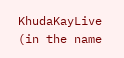KhudaKayLive (in the name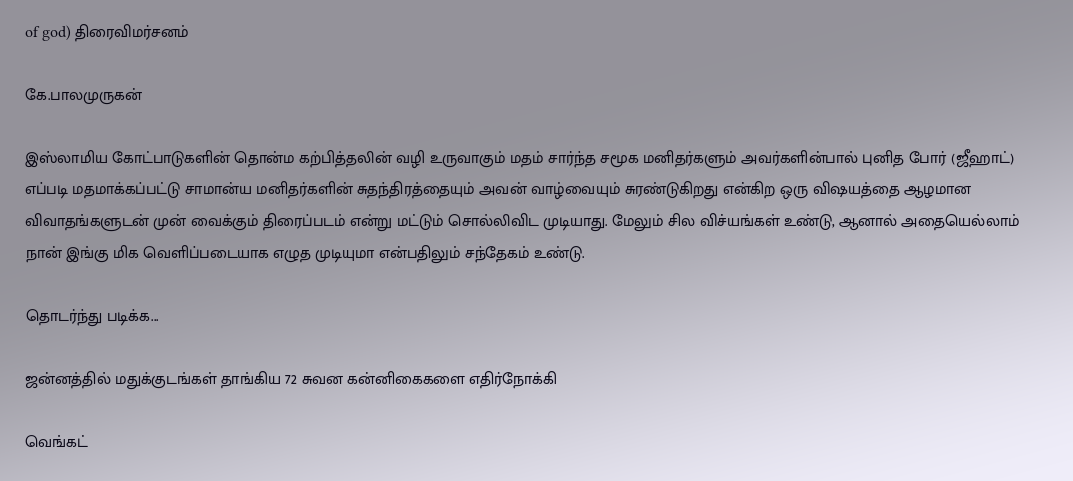of god) திரைவிமர்சனம்

கே.பாலமுருகன்

இஸ்லாமிய கோட்பாடுகளின் தொன்ம கற்பித்தலின் வழி உருவாகும் மதம் சார்ந்த சமூக மனிதர்களும் அவர்களின்பால் புனித போர் (ஜீஹாட்) எப்படி மதமாக்கப்பட்டு சாமான்ய மனிதர்களின் சுதந்திரத்தையும் அவன் வாழ்வையும் சுரண்டுகிறது என்கிற ஒரு விஷயத்தை ஆழமான விவாதங்களுடன் முன் வைக்கும் திரைப்படம் என்று மட்டும் சொல்லிவிட முடியாது. மேலும் சில விச்யங்கள் உண்டு, ஆனால் அதையெல்லாம் நான் இங்கு மிக வெளிப்படையாக எழுத முடியுமா என்பதிலும் சந்தேகம் உண்டு.

தொடர்ந்து படிக்க...

ஜன்னத்தில் மதுக்குடங்கள் தாங்கிய 72 சுவன கன்னிகைகளை எதிர்நோக்கி

வெங்கட்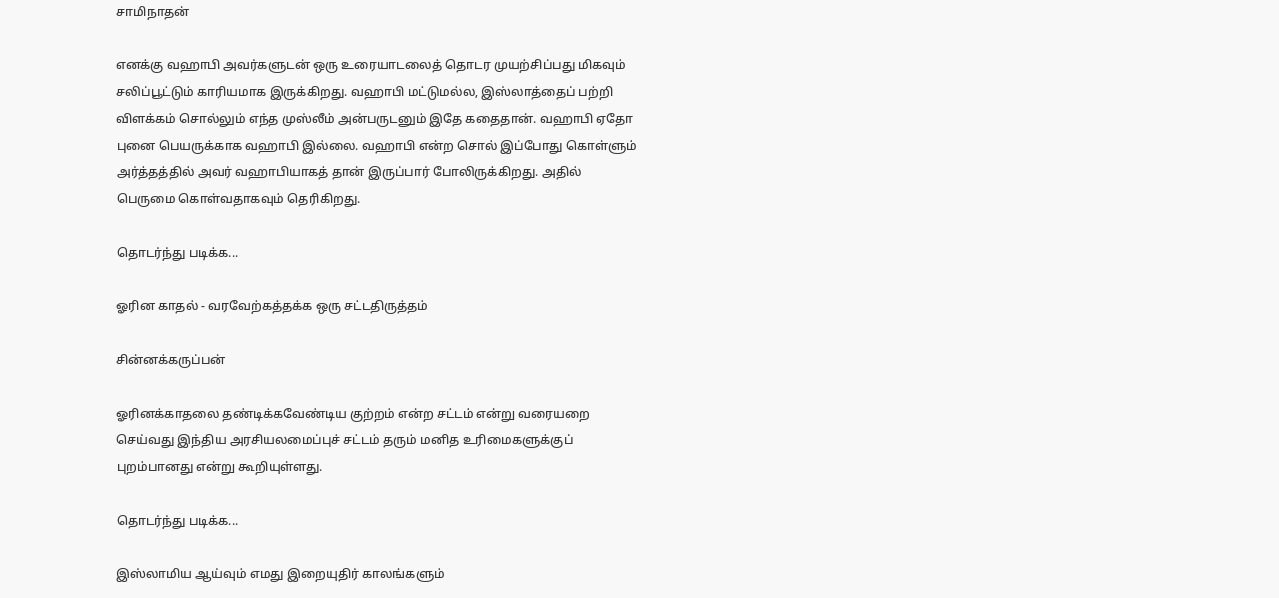சாமிநாதன்

எனக்கு வஹாபி அவர்களுடன் ஒரு உரையாடலைத் தொடர முயற்சிப்பது மிகவும் சலிப்பூட்டும் காரியமாக இருக்கிறது. வஹாபி மட்டுமல்ல, இஸ்லாத்தைப் பற்றி விளக்கம் சொல்லும் எந்த முஸ்லீம் அன்பருடனும் இதே கதைதான். வஹாபி ஏதோ புனை பெயருக்காக வஹாபி இல்லை. வஹாபி என்ற சொல் இப்போது கொள்ளும் அர்த்தத்தில் அவர் வஹாபியாகத் தான் இருப்பார் போலிருக்கிறது. அதில் பெருமை கொள்வதாகவும் தெரிகிறது.

தொடர்ந்து படிக்க...

ஓரின காதல் - வரவேற்கத்தக்க ஒரு சட்டதிருத்தம்

சின்னக்கருப்பன்

ஓரினக்காதலை தண்டிக்கவேண்டிய குற்றம் என்ற சட்டம் என்று வரையறை செய்வது இந்திய அரசியலமைப்புச் சட்டம் தரும் மனித உரிமைகளுக்குப் புறம்பானது என்று கூறியுள்ளது.

தொடர்ந்து படிக்க...

இஸ்லாமிய ஆய்வும் எமது இறையுதிர் காலங்களும்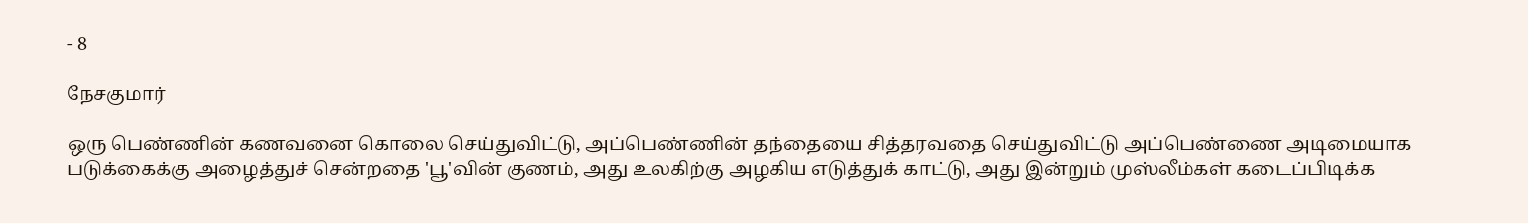- 8

நேசகுமார்

ஒரு பெண்ணின் கணவனை கொலை செய்துவிட்டு, அப்பெண்ணின் தந்தையை சித்தரவதை செய்துவிட்டு அப்பெண்ணை அடிமையாக படுக்கைக்கு அழைத்துச் சென்றதை 'பூ'வின் குணம், அது உலகிற்கு அழகிய எடுத்துக் காட்டு, அது இன்றும் முஸ்லீம்கள் கடைப்பிடிக்க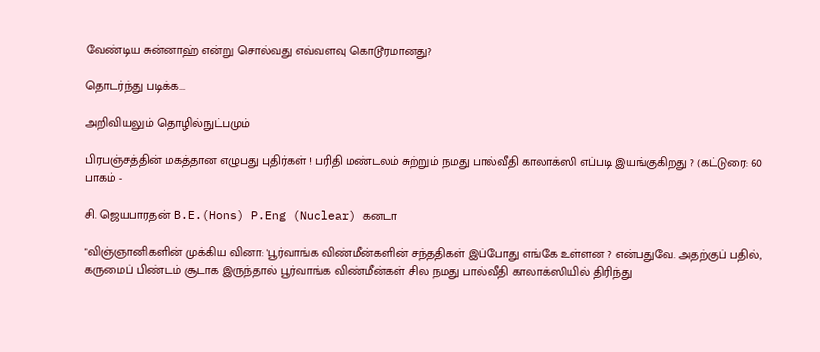வேண்டிய சுன்னாஹ் என்று சொல்வது எவ்வளவு கொடூரமானது?

தொடர்ந்து படிக்க...

அறிவியலும் தொழில்நுட்பமும்

பிரபஞ்சத்தின் மகத்தான எழுபது புதிர்கள் ! பரிதி மண்டலம் சுற்றும் நமது பால்வீதி காலாக்ஸி எப்படி இயங்குகிறது ? (கட்டுரை: 60 பாகம் -

சி. ஜெயபாரதன் B.E.(Hons) P.Eng (Nuclear) கனடா

"விஞ்ஞானிகளின் முக்கிய வினா: 'பூர்வாங்க விண்மீன்களின் சந்ததிகள் இப்போது எங்கே உள்ளன ? என்பதுவே. அதற்குப் பதில், கருமைப் பிண்டம் சூடாக இருந்தால் பூர்வாங்க விண்மீன்கள் சில நமது பால்வீதி காலாக்ஸியில் திரிந்து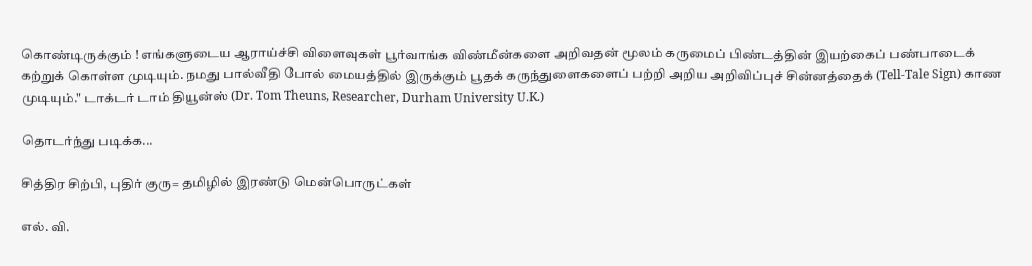கொண்டிருக்கும் ! எங்களுடைய ஆராய்ச்சி விளைவுகள் பூர்வாங்க விண்மீன்களை அறிவதன் மூலம் கருமைப் பிண்டத்தின் இயற்கைப் பண்பாடைக் கற்றுக் கொள்ள முடியும். நமது பால்வீதி போல் மையத்தில் இருக்கும் பூதக் கருந்துளைகளைப் பற்றி அறிய அறிவிப்புச் சின்னத்தைக் (Tell-Tale Sign) காண முடியும்." டாக்டர் டாம் தியூன்ஸ் (Dr. Tom Theuns, Researcher, Durham University U.K.)

தொடர்ந்து படிக்க...

சித்திர சிற்பி, புதிர் குரு= தமிழில் இரண்டு மென்பொருட்கள்

எல். வி.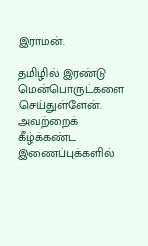இராமன்.

தமிழில் இரண்டு மென்பொருட்களை செய்துள்ளேன். அவற்றைக் கீழ்க்கண்ட இணைப்புக்களில்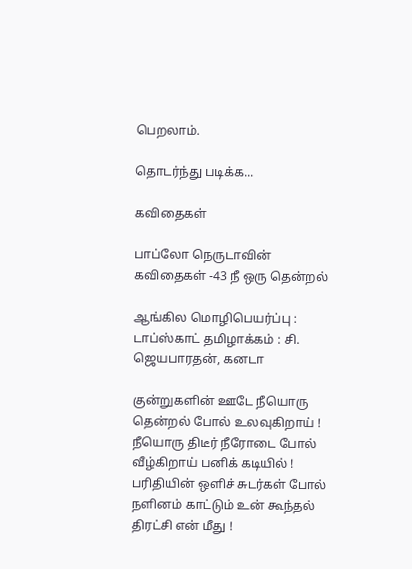பெறலாம்.

தொடர்ந்து படிக்க...

கவிதைகள்

பாப்லோ நெருடாவின் கவிதைகள் -43 நீ ஒரு தென்றல்

ஆங்கில மொழிபெயர்ப்பு : டாப்ஸ்காட் தமிழாக்கம் : சி. ஜெயபாரதன், கனடா

குன்றுகளின் ஊடே நீயொரு தென்றல் போல் உலவுகிறாய் ! நீயொரு திடீர் நீரோடை போல் வீழ்கிறாய் பனிக் கடியில் ! பரிதியின் ஒளிச் சுடர்கள் போல் நளினம் காட்டும் உன் கூந்தல் திரட்சி என் மீது !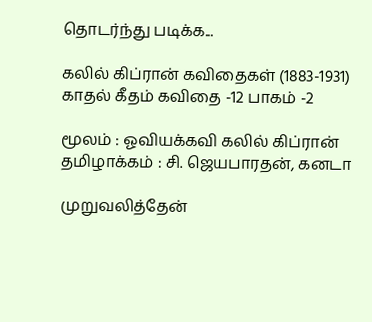தொடர்ந்து படிக்க...

கலில் கிப்ரான் கவிதைகள் (1883-1931) காதல் கீதம் கவிதை -12 பாகம் -2

மூலம் : ஓவியக்கவி கலில் கிப்ரான் தமிழாக்கம் : சி. ஜெயபாரதன், கனடா

முறுவலித்தேன்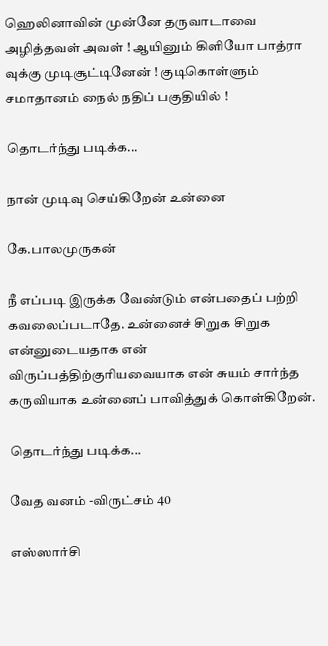ஹெலினாவின் முன்னே தருவாடாவை அழித்தவள் அவள் ! ஆயினும் கிளியோ பாத்ரா வுக்கு முடிசூட்டினேன் ! குடிகொள்ளும் சமாதானம் நைல் நதிப் பகுதியில் !

தொடர்ந்து படிக்க...

நான் முடிவு செய்கிறேன் உன்னை

கே.பாலமுருகன்

நீ எப்படி இருக்க வேண்டும் என்பதைப் பற்றி கவலைப்படாதே. உன்னைச் சிறுக சிறுக என்னுடையதாக என் விருப்பத்திற்குரியவையாக என் சுயம் சார்ந்த கருவியாக உன்னைப் பாவித்துக் கொள்கிறேன்.

தொடர்ந்து படிக்க...

வேத வனம் -விருட்சம் 40

எஸ்ஸார்சி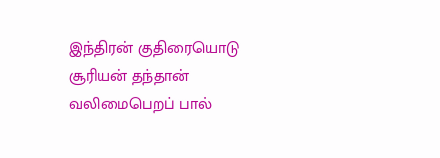இந்திரன் குதிரையொடு சூரியன் தந்தான் வலிமைபெறப் பால்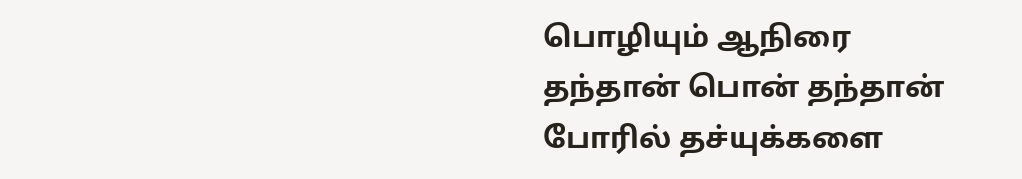பொழியும் ஆநிரை தந்தான் பொன் தந்தான் போரில் தச்யுக்களை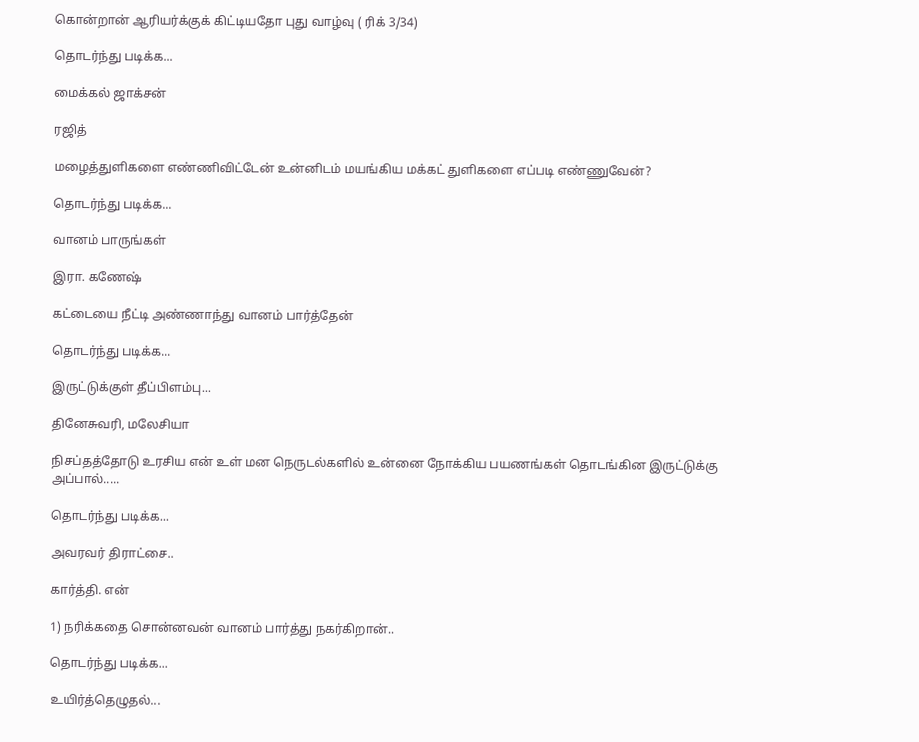கொன்றான் ஆரியர்க்குக் கிட்டியதோ புது வாழ்வு ( ரிக் 3/34)

தொடர்ந்து படிக்க...

மைக்கல் ஜாக்சன்

ரஜித்

மழைத்துளிகளை எண்ணிவிட்டேன் உன்னிடம் மயங்கிய மக்கட் துளிகளை எப்படி எண்ணுவேன்?

தொடர்ந்து படிக்க...

வானம் பாருங்கள்

இரா. கணேஷ்

கட்டையை நீட்டி அண்ணாந்து வானம் பார்த்தேன்

தொடர்ந்து படிக்க...

இருட்டுக்குள் தீப்பிளம்பு...

தினேசுவரி, மலேசியா

நிசப்தத்தோடு உரசிய என் உள் மன நெருடல்களில் உன்னை நோக்கிய பயணங்கள் தொடங்கின இருட்டுக்கு அப்பால்.....

தொடர்ந்து படிக்க...

அவரவர் திராட்சை..

கார்த்தி. என்

1) நரிக்கதை சொன்னவன் வானம் பார்த்து நகர்கிறான்..

தொடர்ந்து படிக்க...

உயிர்த்தெழுதல்...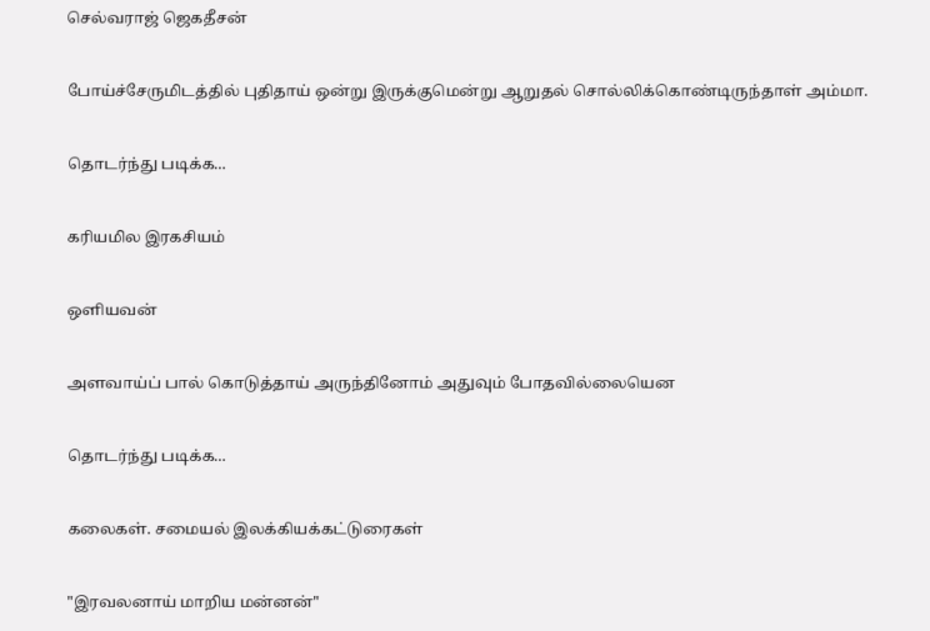செல்வராஜ் ஜெகதீசன்

போய்ச்சேருமிடத்தில் புதிதாய் ஒன்று இருக்குமென்று ஆறுதல் சொல்லிக்கொண்டிருந்தாள் அம்மா.

தொடர்ந்து படிக்க...

கரியமில இரகசியம்

ஒளியவன்

அளவாய்ப் பால் கொடுத்தாய் அருந்தினோம் அதுவும் போதவில்லையென

தொடர்ந்து படிக்க...

கலைகள். சமையல் இலக்கியக்கட்டுரைகள்

"இரவலனாய் மாறிய மன்னன்"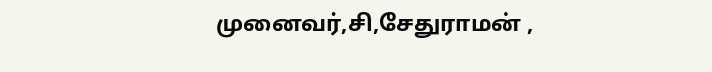முனைவர்,சி,சேதுராமன் ,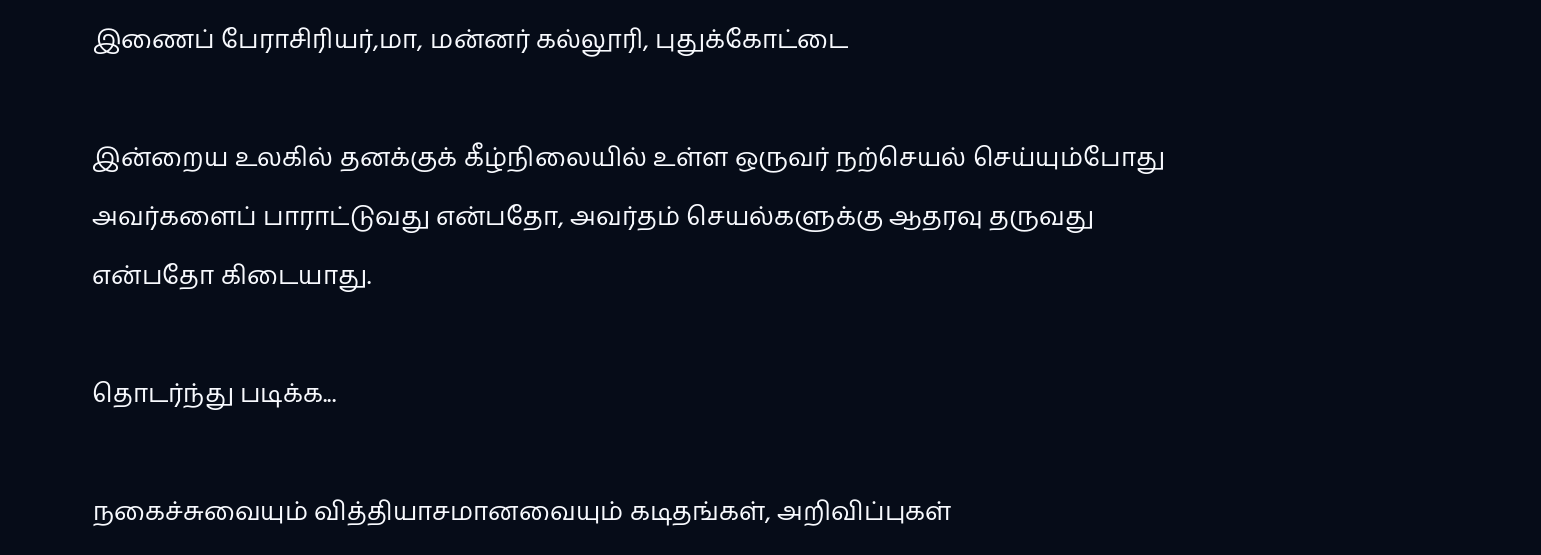இணைப் பேராசிரியர்,மா, மன்னர் கல்லூரி, புதுக்கோட்டை

இன்றைய உலகில் தனக்குக் கீழ்நிலையில் உள்ள ஒருவர் நற்செயல் செய்யும்போது அவர்களைப் பாராட்டுவது என்பதோ, அவர்தம் செயல்களுக்கு ஆதரவு தருவது என்பதோ கிடையாது.

தொடர்ந்து படிக்க...

நகைச்சுவையும் வித்தியாசமானவையும் கடிதங்கள், அறிவிப்புகள்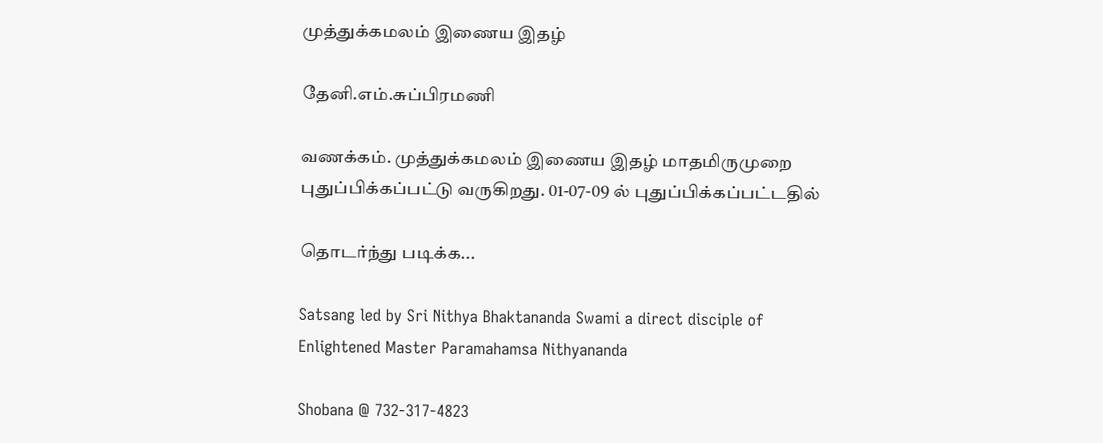முத்துக்கமலம் இணைய இதழ்

தேனி.எம்.சுப்பிரமணி

வணக்கம். முத்துக்கமலம் இணைய இதழ் மாதமிருமுறை புதுப்பிக்கப்பட்டு வருகிறது. 01-07-09 ல் புதுப்பிக்கப்பட்டதில்

தொடர்ந்து படிக்க...

Satsang led by Sri Nithya Bhaktananda Swami a direct disciple of Enlightened Master Paramahamsa Nithyananda

Shobana @ 732-317-4823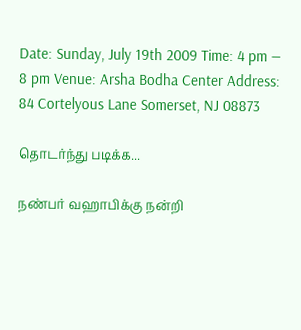Date: Sunday, July 19th 2009 Time: 4 pm — 8 pm Venue: Arsha Bodha Center Address: 84 Cortelyous Lane Somerset, NJ 08873

தொடர்ந்து படிக்க...

நண்பர் வஹாபிக்கு நன்றி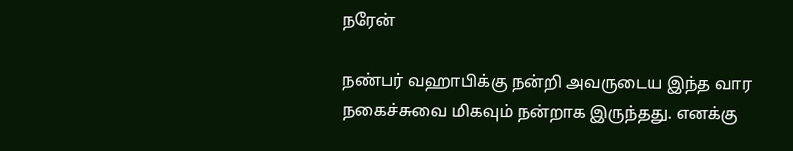நரேன்

நண்பர் வஹாபிக்கு நன்றி அவருடைய இந்த வார நகைச்சுவை மிகவும் நன்றாக இருந்தது. எனக்கு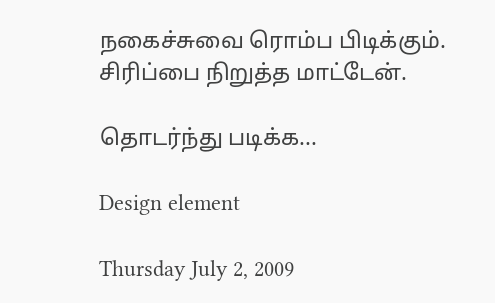நகைச்சுவை ரொம்ப பிடிக்கும். சிரிப்பை நிறுத்த மாட்டேன்.

தொடர்ந்து படிக்க...

Design element

Thursday July 2, 2009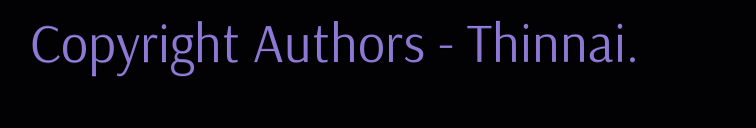Copyright Authors - Thinnai.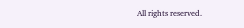All rights reserved.